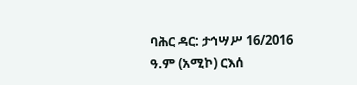ባሕር ዳር: ታኅሣሥ 16/2016 ዓ.ም (አሚኮ) ርእሰ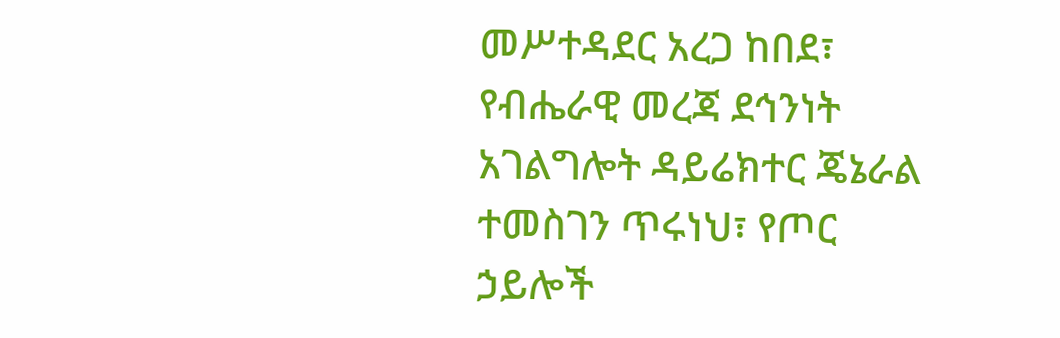መሥተዳደር አረጋ ከበደ፣ የብሔራዊ መረጃ ደኅንነት አገልግሎት ዳይሬክተር ጄኔራል ተመስገን ጥሩነህ፣ የጦር ኃይሎች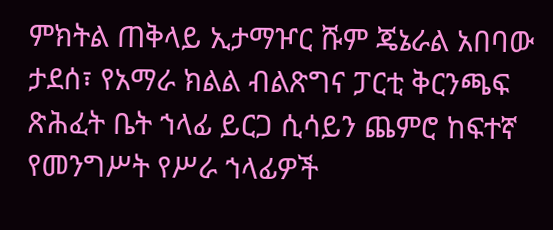ምክትል ጠቅላይ ኢታማዦር ሹም ጄኔራል አበባው ታደሰ፣ የአማራ ክልል ብልጽግና ፓርቲ ቅርንጫፍ ጽሕፈት ቤት ኀላፊ ይርጋ ሲሳይን ጨምሮ ከፍተኛ የመንግሥት የሥራ ኀላፊዎች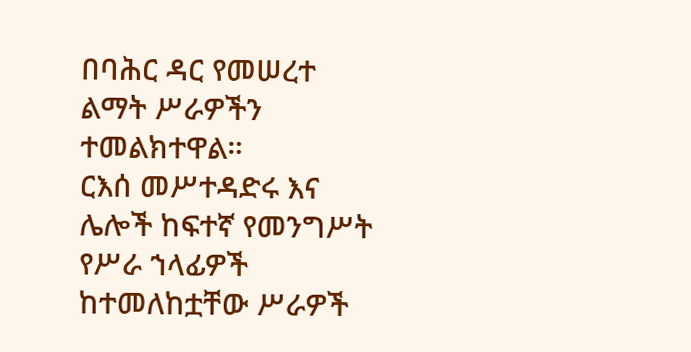በባሕር ዳር የመሠረተ ልማት ሥራዎችን ተመልክተዋል።
ርእሰ መሥተዳድሩ እና ሌሎች ከፍተኛ የመንግሥት የሥራ ኀላፊዎች ከተመለከቷቸው ሥራዎች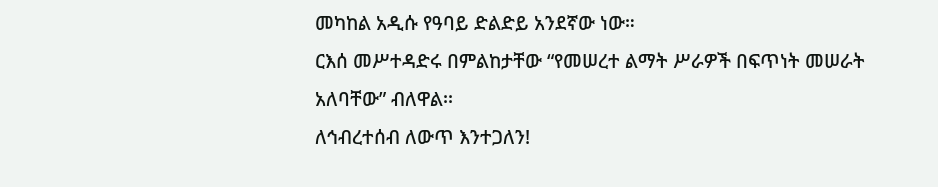መካከል አዲሱ የዓባይ ድልድይ አንደኛው ነው።
ርእሰ መሥተዳድሩ በምልከታቸው “የመሠረተ ልማት ሥራዎች በፍጥነት መሠራት አለባቸው” ብለዋል፡፡
ለኅብረተሰብ ለውጥ እንተጋለን!